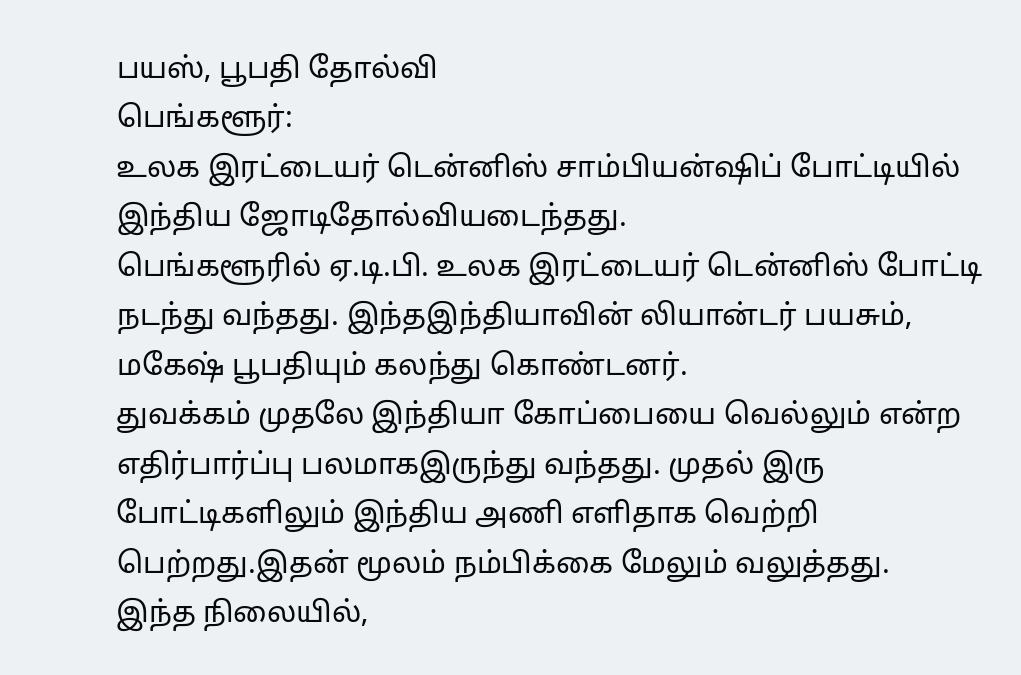பயஸ், பூபதி தோல்வி
பெங்களூர்:
உலக இரட்டையர் டென்னிஸ் சாம்பியன்ஷிப் போட்டியில் இந்திய ஜோடிதோல்வியடைந்தது.
பெங்களூரில் ஏ.டி.பி. உலக இரட்டையர் டென்னிஸ் போட்டி நடந்து வந்தது. இந்தஇந்தியாவின் லியான்டர் பயசும், மகேஷ் பூபதியும் கலந்து கொண்டனர்.
துவக்கம் முதலே இந்தியா கோப்பையை வெல்லும் என்ற எதிர்பார்ப்பு பலமாகஇருந்து வந்தது. முதல் இரு போட்டிகளிலும் இந்திய அணி எளிதாக வெற்றி பெற்றது.இதன் மூலம் நம்பிக்கை மேலும் வலுத்தது.
இந்த நிலையில்,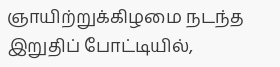ஞாயிற்றுக்கிழமை நடந்த இறுதிப் போட்டியில்,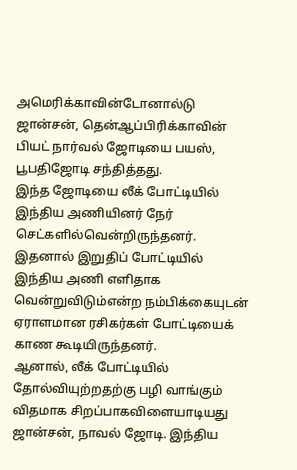அமெரிக்காவின்டோனால்டு ஜான்சன், தென்ஆப்பிரிக்காவின் பியட் நார்வல் ஜோடியை பயஸ், பூபதிஜோடி சந்தித்தது.
இந்த ஜோடியை லீக் போட்டியில் இந்திய அணியினர் நேர் செட்களில்வென்றிருந்தனர். இதனால் இறுதிப் போட்டியில் இந்திய அணி எளிதாக வென்றுவிடும்என்ற நம்பிக்கையுடன் ஏராளமான ரசிகர்கள் போட்டியைக் காண கூடியிருந்தனர்.
ஆனால், லீக் போட்டியில் தோல்வியுற்றதற்கு பழி வாங்கும் விதமாக சிறப்பாகவிளையாடியது ஜான்சன், நாவல் ஜோடி. இந்திய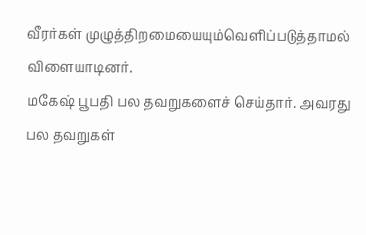வீரர்கள் முழுத்திறமையையும்வெளிப்படுத்தாமல் விளையாடினர்.
மகேஷ் பூபதி பல தவறுகளைச் செய்தார். அவரது பல தவறுகள்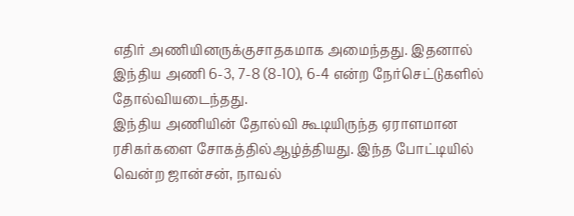எதிர் அணியினருக்குசாதகமாக அமைந்தது. இதனால் இந்திய அணி 6-3, 7-8 (8-10), 6-4 என்ற நேர்செட்டுகளில் தோல்வியடைந்தது.
இந்திய அணியின் தோல்வி கூடியிருந்த ஏராளமான ரசிகர்களை சோகத்தில்ஆழ்த்தியது. இந்த போட்டியில் வென்ற ஜான்சன், நாவல்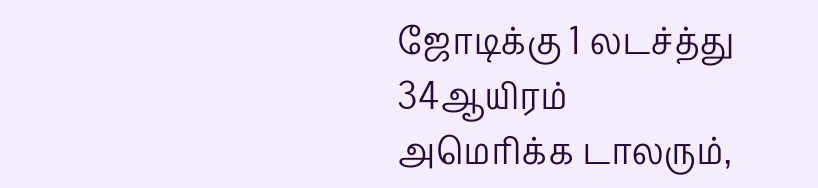ஜோடிக்கு 1 லடச்த்து 34ஆயிரம் அமெரிக்க டாலரும்,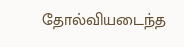தோல்வியடைந்த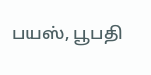பயஸ், பூபதி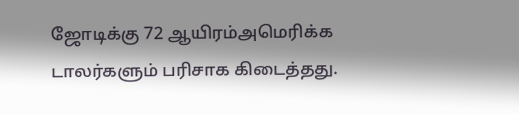ஜோடிக்கு 72 ஆயிரம்அமெரிக்க டாலர்களும் பரிசாக கிடைத்தது.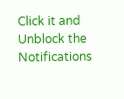Click it and Unblock the Notifications